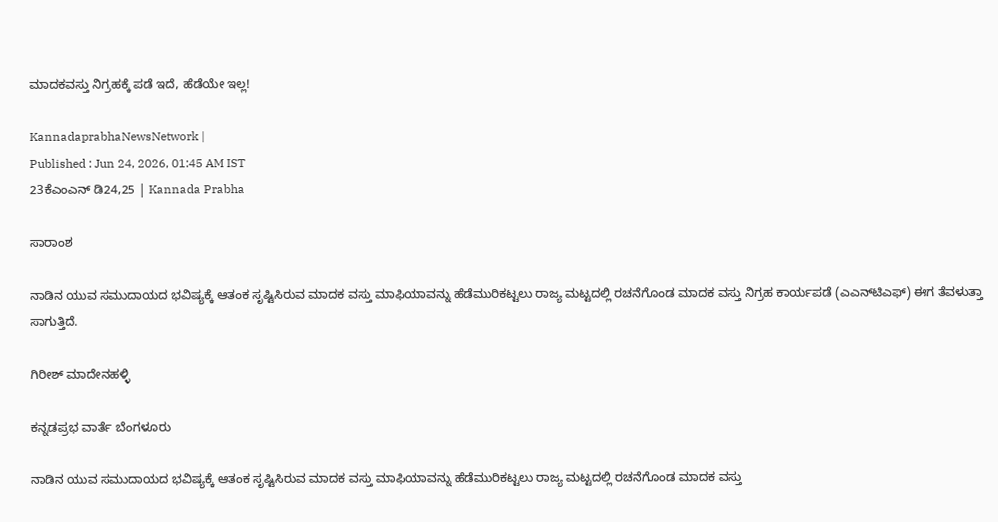ಮಾದಕವಸ್ತು ನಿಗ್ರಹಕ್ಕೆ ಪಡೆ ಇದೆ, ಹೆಡೆಯೇ ಇಲ್ಲ!

KannadaprabhaNewsNetwork |
Published : Jun 24, 2026, 01:45 AM IST
23ಕೆಎಂಎನ್ ಡಿ24,25 | Kannada Prabha

ಸಾರಾಂಶ

ನಾಡಿನ ಯುವ ಸಮುದಾಯದ ಭವಿಷ್ಯಕ್ಕೆ ಆತಂಕ ಸೃಷ್ಟಿಸಿರುವ ಮಾದಕ ವಸ್ತು ಮಾಫಿಯಾವನ್ನು ಹೆಡೆಮುರಿಕಟ್ಟಲು ರಾಜ್ಯ ಮಟ್ಟದಲ್ಲಿ ರಚನೆಗೊಂಡ ಮಾದಕ ವಸ್ತು ನಿಗ್ರಹ ಕಾರ್ಯಪಡೆ (ಎಎನ್‌ಟಿಎಫ್‌) ಈಗ ತೆವಳುತ್ತಾ ಸಾಗುತ್ತಿದೆ.

ಗಿರೀಶ್ ಮಾದೇನಹಳ್ಳಿ

ಕನ್ನಡಪ್ರಭ ವಾರ್ತೆ ಬೆಂಗಳೂರು

ನಾಡಿನ ಯುವ ಸಮುದಾಯದ ಭವಿಷ್ಯಕ್ಕೆ ಆತಂಕ ಸೃಷ್ಟಿಸಿರುವ ಮಾದಕ ವಸ್ತು ಮಾಫಿಯಾವನ್ನು ಹೆಡೆಮುರಿಕಟ್ಟಲು ರಾಜ್ಯ ಮಟ್ಟದಲ್ಲಿ ರಚನೆಗೊಂಡ ಮಾದಕ ವಸ್ತು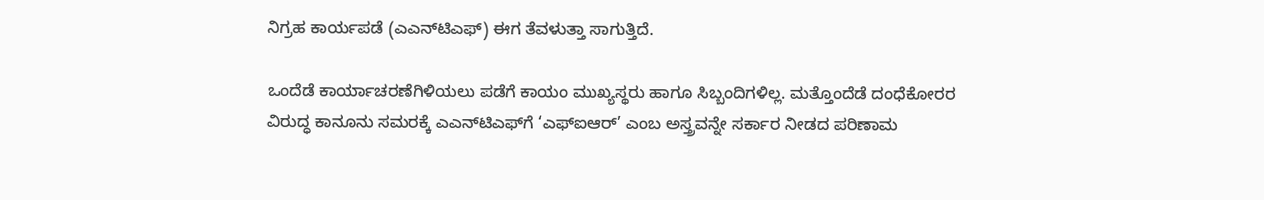ನಿಗ್ರಹ ಕಾರ್ಯಪಡೆ (ಎಎನ್‌ಟಿಎಫ್‌) ಈಗ ತೆವಳುತ್ತಾ ಸಾಗುತ್ತಿದೆ.

ಒಂದೆಡೆ ಕಾರ್ಯಾಚರಣೆಗಿಳಿಯಲು ಪಡೆಗೆ ಕಾಯಂ ಮುಖ್ಯಸ್ಥರು ಹಾಗೂ ಸಿಬ್ಬಂದಿಗಳಿಲ್ಲ. ಮತ್ತೊಂದೆಡೆ ದಂಧೆಕೋರರ ವಿರುದ್ಧ ಕಾನೂನು ಸಮರಕ್ಕೆ ಎಎನ್‌ಟಿಎಫ್‌ಗೆ ‘ಎಫ್‌ಐಆರ್’ ಎಂಬ ಅಸ್ತ್ರವನ್ನೇ ಸರ್ಕಾರ ನೀಡದ ಪರಿಣಾಮ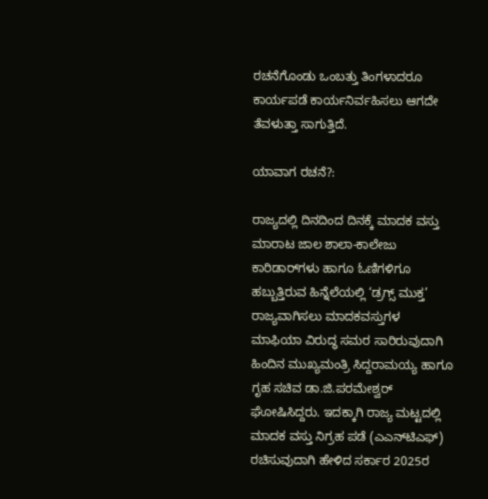ರಚನೆಗೊಂಡು ಒಂಬತ್ತು ತಿಂಗಳಾದರೂ ಕಾರ್ಯಪಡೆ ಕಾರ್ಯನಿರ್ವಹಿಸಲು ಆಗದೇ ತೆವಳುತ್ತಾ ಸಾಗುತ್ತಿದೆ.

ಯಾವಾಗ ರಚನೆ?:

ರಾಜ್ಯದಲ್ಲಿ ದಿನದಿಂದ ದಿನಕ್ಕೆ ಮಾದಕ ವಸ್ತು ಮಾರಾಟ ಜಾಲ ಶಾಲಾ-ಕಾಲೇಜು ಕಾರಿಡಾರ್‌ಗಳು ಹಾಗೂ ಓಣಿಗಳಿಗೂ ಹಬ್ಬುತ್ತಿರುವ ಹಿನ್ನೆಲೆಯಲ್ಲಿ ‘ಡ್ರಗ್ಸ್ ಮುಕ್ತ’ ರಾಜ್ಯವಾಗಿಸಲು ಮಾದಕವಸ್ತುಗಳ ಮಾಫಿಯಾ ವಿರುದ್ಧ ಸಮರ ಸಾರಿರುವುದಾಗಿ ಹಿಂದಿನ ಮುಖ್ಯಮಂತ್ರಿ ಸಿದ್ದರಾಮಯ್ಯ ಹಾಗೂ ಗೃಹ ಸಚಿವ ಡಾ.ಜಿ.ಪರಮೇಶ್ವರ್ ಘೋಷಿಸಿದ್ದರು. ಇದಕ್ಕಾಗಿ ರಾಜ್ಯ ಮಟ್ಟದಲ್ಲಿ ಮಾದಕ ವಸ್ತು ನಿಗ್ರಹ ಪಡೆ (ಎಎನ್‌ಟಿಎಫ್‌) ರಚಿಸುವುದಾಗಿ ಹೇಳಿದ ಸರ್ಕಾರ 2025ರ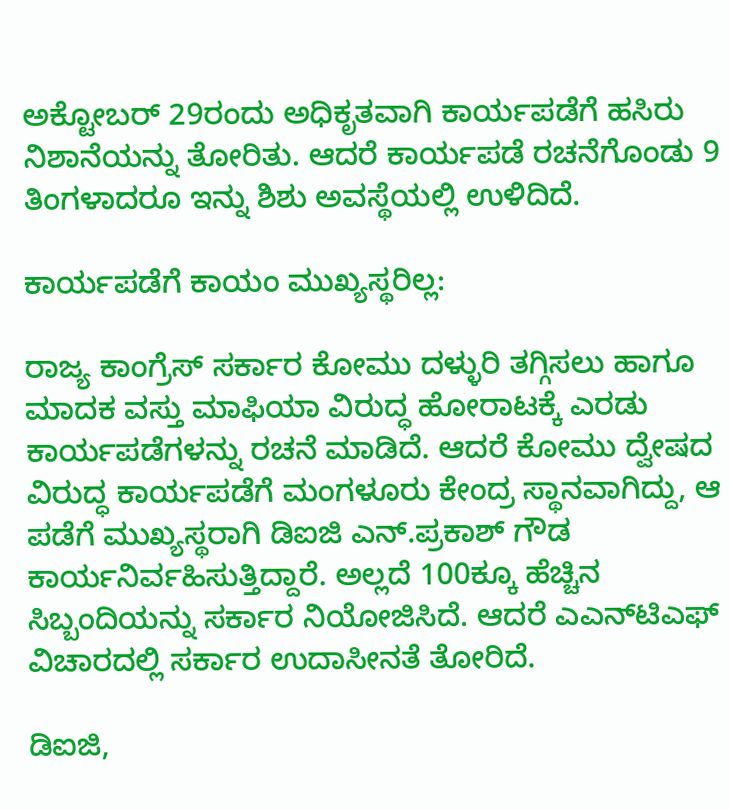ಅಕ್ಟೋಬರ್ 29ರಂದು ಅಧಿಕೃತವಾಗಿ ಕಾರ್ಯಪಡೆಗೆ ಹಸಿರು ನಿಶಾನೆಯನ್ನು ತೋರಿತು. ಆದರೆ ಕಾರ್ಯಪಡೆ ರಚನೆಗೊಂಡು 9 ತಿಂಗಳಾದರೂ ಇನ್ನು ಶಿಶು ಅವಸ್ಥೆಯಲ್ಲಿ ಉಳಿದಿದೆ.

ಕಾರ್ಯಪಡೆಗೆ ಕಾಯಂ ಮುಖ್ಯಸ್ಥರಿಲ್ಲ:

ರಾಜ್ಯ ಕಾಂಗ್ರೆಸ್ ಸರ್ಕಾರ ಕೋಮು ದಳ್ಳುರಿ ತಗ್ಗಿಸಲು ಹಾಗೂ ಮಾದಕ ವಸ್ತು ಮಾಫಿಯಾ ವಿರುದ್ಧ ಹೋರಾಟಕ್ಕೆ ಎರಡು ಕಾರ್ಯಪಡೆಗಳನ್ನು ರಚನೆ ಮಾಡಿದೆ. ಆದರೆ ಕೋಮು ದ್ವೇಷದ ವಿರುದ್ಧ ಕಾರ್ಯಪಡೆಗೆ ಮಂಗಳೂರು ಕೇಂದ್ರ ಸ್ಥಾನವಾಗಿದ್ದು, ಆ ಪಡೆಗೆ ಮುಖ್ಯಸ್ಥರಾಗಿ ಡಿಐಜಿ ಎನ್.ಪ್ರಕಾಶ್ ಗೌಡ ಕಾರ್ಯನಿರ್ವಹಿಸುತ್ತಿದ್ದಾರೆ. ಅಲ್ಲದೆ 100ಕ್ಕೂ ಹೆಚ್ಚಿನ ಸಿಬ್ಬಂದಿಯನ್ನು ಸರ್ಕಾರ ನಿಯೋಜಿಸಿದೆ. ಆದರೆ ಎಎನ್‌ಟಿಎಫ್‌ ವಿಚಾರದಲ್ಲಿ ಸರ್ಕಾರ ಉದಾಸೀನತೆ ತೋರಿದೆ.

ಡಿಐಜಿ,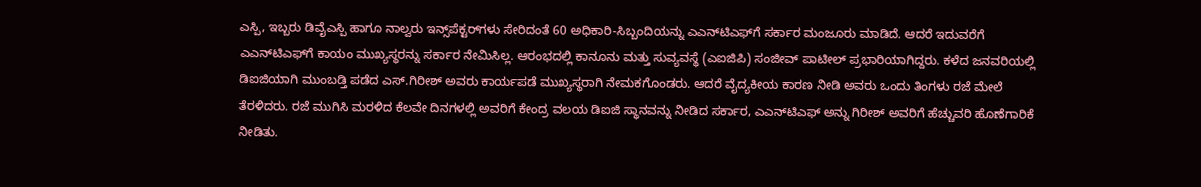ಎಸ್ಪಿ, ಇಬ್ಬರು ಡಿವೈಎಸ್ಪಿ ಹಾಗೂ ನಾಲ್ವರು ಇನ್ಸ್‌ಪೆಕ್ಟರ್‌ಗಳು ಸೇರಿದಂತೆ 60 ಅಧಿಕಾರಿ-ಸಿಬ್ಬಂದಿಯನ್ನು ಎಎನ್‌ಟಿಎಫ್‌ಗೆ ಸರ್ಕಾರ ಮಂಜೂರು ಮಾಡಿದೆ. ಆದರೆ ಇದುವರೆಗೆ ಎಎನ್‌ಟಿಎಫ್‌ಗೆ ಕಾಯಂ ಮುಖ್ಯಸ್ಥರನ್ನು ಸರ್ಕಾರ ನೇಮಿಸಿಲ್ಲ. ಆರಂಭದಲ್ಲಿ ಕಾನೂನು ಮತ್ತು ಸುವ್ಯವಸ್ಥೆ (ಎಐಜಿಪಿ) ಸಂಜೀವ್ ಪಾಟೀಲ್ ಪ್ರಭಾರಿಯಾಗಿದ್ದರು. ಕಳೆದ ಜನವರಿಯಲ್ಲಿ ಡಿಐಜಿಯಾಗಿ ಮುಂಬಡ್ತಿ ಪಡೆದ ಎಸ್‌.ಗಿರೀಶ್ ಅವರು ಕಾರ್ಯಪಡೆ ಮುಖ್ಯಸ್ಥರಾಗಿ ನೇಮಕಗೊಂಡರು. ಆದರೆ ವೈದ್ಯಕೀಯ ಕಾರಣ ನೀಡಿ ಅವರು ಒಂದು ತಿಂಗಳು ರಜೆ ಮೇಲೆ ತೆರಳಿದರು. ರಜೆ ಮುಗಿಸಿ ಮರಳಿದ ಕೆಲವೇ ದಿನಗಳಲ್ಲಿ ಅವರಿಗೆ ಕೇಂದ್ರ ವಲಯ ಡಿಐಜಿ ಸ್ಥಾನವನ್ನು ನೀಡಿದ ಸರ್ಕಾರ, ಎಎನ್‌ಟಿಎಫ್ ಅನ್ನು ಗಿರೀಶ್ ಅವರಿಗೆ ಹೆಚ್ಚುವರಿ ಹೊಣೆಗಾರಿಕೆ ನೀಡಿತು.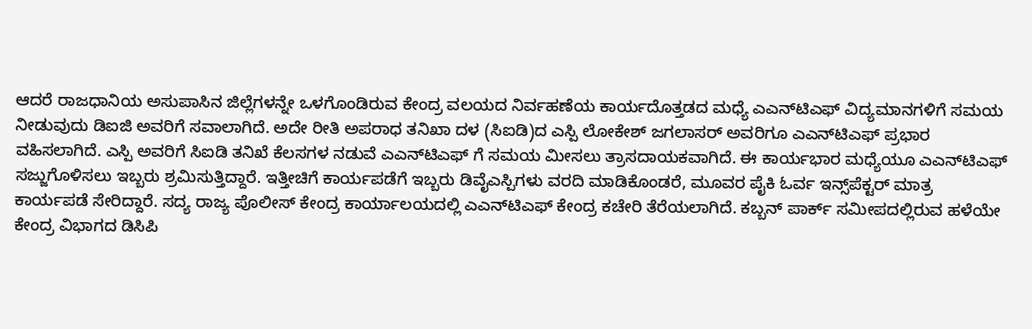ಆದರೆ ರಾಜಧಾನಿಯ ಅಸುಪಾಸಿನ ಜಿಲ್ಲೆಗಳನ್ನೇ ಒಳಗೊಂಡಿರುವ ಕೇಂದ್ರ ವಲಯದ ನಿರ್ವಹಣೆಯ ಕಾರ್ಯದೊತ್ತಡದ ಮಧ್ಯೆ ಎಎನ್‌ಟಿಎಫ್ ವಿದ್ಯಮಾನಗಳಿಗೆ ಸಮಯ ನೀಡುವುದು ಡಿಐಜಿ ಅವರಿಗೆ ಸವಾಲಾಗಿದೆ. ಅದೇ ರೀತಿ ಅಪರಾಧ ತನಿಖಾ ದಳ (ಸಿಐಡಿ)ದ ಎಸ್ಪಿ ಲೋಕೇಶ್ ಜಗಲಾಸರ್‌ ಅವರಿಗೂ ಎಎನ್‌ಟಿಎಫ್‌ ಪ್ರಭಾರ ವಹಿಸಲಾಗಿದೆ. ಎಸ್ಪಿ ಅವರಿಗೆ ಸಿಐಡಿ ತನಿಖೆ ಕೆಲಸಗಳ ನಡುವೆ ಎಎನ್‌ಟಿಎಫ್‌ ಗೆ ಸಮಯ ಮೀಸಲು ತ್ರಾಸದಾಯಕವಾಗಿದೆ. ಈ ಕಾರ್ಯಭಾರ ಮಧ್ಯೆಯೂ ಎಎನ್‌ಟಿಎಫ್ ಸಜ್ಜುಗೊಳಿಸಲು ಇಬ್ಬರು ಶ್ರಮಿಸುತ್ತಿದ್ದಾರೆ. ಇತ್ತೀಚಿಗೆ ಕಾರ್ಯಪಡೆಗೆ ಇಬ್ಬರು ಡಿವೈಎಸ್ಪಿಗಳು ವರದಿ ಮಾಡಿಕೊಂಡರೆ, ಮೂವರ ಪೈಕಿ ಓರ್ವ ಇನ್ಸ್‌ಪೆಕ್ಟರ್ ಮಾತ್ರ ಕಾರ್ಯಪಡೆ ಸೇರಿದ್ದಾರೆ. ಸದ್ಯ ರಾಜ್ಯ ಪೊಲೀಸ್ ಕೇಂದ್ರ ಕಾರ್ಯಾಲಯದಲ್ಲಿ ಎಎನ್‌ಟಿಎಫ್‌ ಕೇಂದ್ರ ಕಚೇರಿ ತೆರೆಯಲಾಗಿದೆ. ಕಬ್ಬನ್ ಪಾರ್ಕ್ ಸಮೀಪದಲ್ಲಿರುವ ಹಳೆಯೇ ಕೇಂದ್ರ ವಿಭಾಗದ ಡಿಸಿಪಿ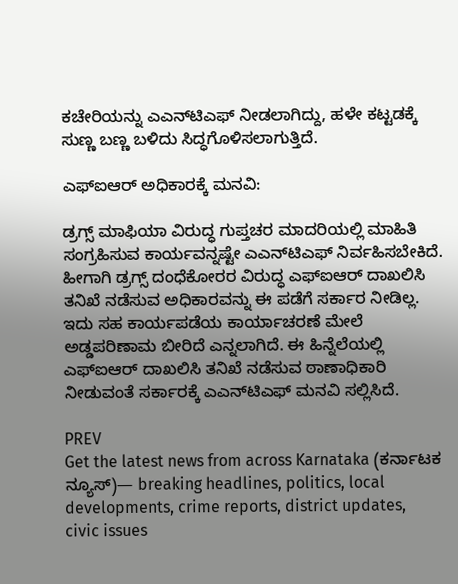ಕಚೇರಿಯನ್ನು ಎಎನ್‌ಟಿಎಫ್ ನೀಡಲಾಗಿದ್ದು, ಹಳೇ ಕಟ್ಟಡಕ್ಕೆ ಸುಣ್ಣ ಬಣ್ಣ ಬಳಿದು ಸಿದ್ಧಗೊಳಿಸಲಾಗುತ್ತಿದೆ.

ಎಫ್‌ಐಆರ್ ಅಧಿಕಾರಕ್ಕೆ ಮನವಿ:

ಡ್ರಗ್ಸ್ ಮಾಫಿಯಾ ವಿರುದ್ಧ ಗುಪ್ತಚರ ಮಾದರಿಯಲ್ಲಿ ಮಾಹಿತಿ ಸಂಗ್ರಹಿಸುವ ಕಾರ್ಯವನ್ನಷ್ಟೇ ಎಎನ್‌ಟಿಎಫ್‌ ನಿರ್ವಹಿಸಬೇಕಿದೆ. ಹೀಗಾಗಿ ಡ್ರಗ್ಸ್ ದಂಧೆಕೋರರ ವಿರುದ್ಧ ಎಫ್‌ಐಆರ್ ದಾಖಲಿಸಿ ತನಿಖೆ ನಡೆಸುವ ಅಧಿಕಾರವನ್ನು ಈ ಪಡೆಗೆ ಸರ್ಕಾರ ನೀಡಿಲ್ಲ. ಇದು ಸಹ ಕಾರ್ಯಪಡೆಯ ಕಾರ್ಯಾಚರಣೆ ಮೇಲೆ ಅಡ್ಡಪರಿಣಾಮ ಬೀರಿದೆ ಎನ್ನಲಾಗಿದೆ. ಈ ಹಿನ್ನೆಲೆಯಲ್ಲಿ ಎಫ್‌ಐಆರ್ ದಾಖಲಿಸಿ ತನಿಖೆ ನಡೆಸುವ ಠಾಣಾಧಿಕಾರಿ ನೀಡುವಂತೆ ಸರ್ಕಾರಕ್ಕೆ ಎಎನ್‌ಟಿಎಫ್ ಮನವಿ ಸಲ್ಲಿಸಿದೆ.

PREV
Get the latest news from across Karnataka (ಕರ್ನಾಟಕ ನ್ಯೂಸ್)— breaking headlines, politics, local developments, crime reports, district updates, civic issues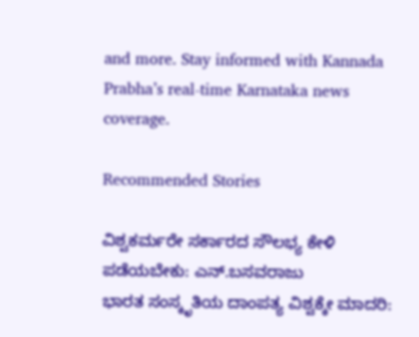and more. Stay informed with Kannada Prabha’s real‑time Karnataka news coverage.

Recommended Stories

ವಿಶ್ವಕರ್ಮರೇ ಸರ್ಕಾರದ ಸೌಲಭ್ಯ ಕೇಳಿ ಪಡೆಯಬೇಕು: ಎನ್.ಬಸವರಾಜು
ಭಾರತ ಸಂಸ್ಕೃತಿಯ ದಾಂಪತ್ಯ ವಿಶ್ವಕ್ಕೇ ಮಾದರಿ: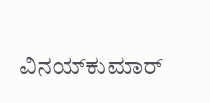ವಿನಯ್‌ಕುಮಾರ್